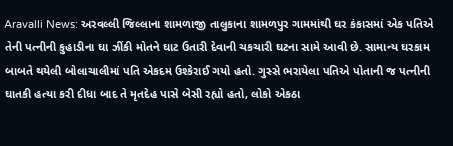Aravalli News: અરવલ્લી જિલ્લાના શામળાજી તાલુકાના શામળપુર ગામમાંથી ઘર કંકાસમાં એક પતિએ તેની પત્નીની કુહાડીના ઘા ઝીંકી મોતને ઘાટ ઉતારી દેવાની ચકચારી ઘટના સામે આવી છે. સામાન્ય ઘરકામ બાબતે થયેલી બોલાચાલીમાં પતિ એકદમ ઉશ્કેરાઈ ગયો હતો. ગુસ્સે ભરાયેલા પતિએ પોતાની જ પત્નીની ઘાતકી હત્યા કરી દીધા બાદ તે મૃતદેહ પાસે બેસી રહ્યો હતો, લોકો એકઠા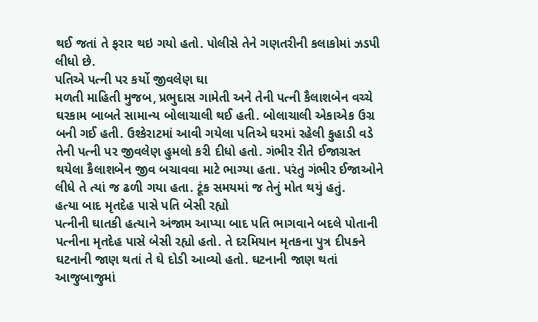થઈ જતાં તે ફરાર થઇ ગયો હતો. પોલીસે તેને ગણતરીની કલાકોમાં ઝડપી લીધો છે.
પતિએ પત્ની પર કર્યો જીવલેણ ઘા
મળતી માહિતી મુજબ, પ્રભુદાસ ગામેતી અને તેની પત્ની કૈલાશબેન વચ્ચે ઘરકામ બાબતે સામાન્ય બોલાચાલી થઈ હતી. બોલાચાલી એકાએક ઉગ્ર બની ગઈ હતી. ઉશ્કેરાટમાં આવી ગયેલા પતિએ ઘરમાં રહેલી કુહાડી વડે તેની પત્ની પર જીવલેણ હુમલો કરી દીધો હતો. ગંભીર રીતે ઈજાગ્રસ્ત થયેલા કૈલાશબેન જીવ બચાવવા માટે ભાગ્યા હતા. પરંતુ ગંભીર ઈજાઓને લીધે તે ત્યાં જ ઢળી ગયા હતા. ટૂંક સમયમાં જ તેનું મોત થયું હતું.
હત્યા બાદ મૃતદેહ પાસે પતિ બેસી રહ્યો
પત્નીની ઘાતકી હત્યાને અંજામ આપ્યા બાદ પતિ ભાગવાને બદલે પોતાની પત્નીના મૃતદેહ પાસે બેસી રહ્યો હતો. તે દરમિયાન મૃતકના પુત્ર દીપકને ઘટનાની જાણ થતાં તે ઘે દોડી આવ્યો હતો. ઘટનાની જાણ થતાં આજુબાજુમાં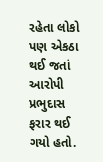રહેતા લોકો પણ એકઠા થઈ જતાં આરોપી પ્રભુદાસ ફરાર થઈ ગયો હતો.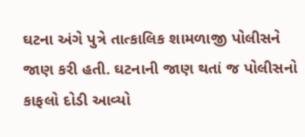ઘટના અંગે પુત્રે તાત્કાલિક શામળાજી પોલીસને જાણ કરી હતી. ઘટનાની જાણ થતાં જ પોલીસનો કાફલો દોડી આવ્યો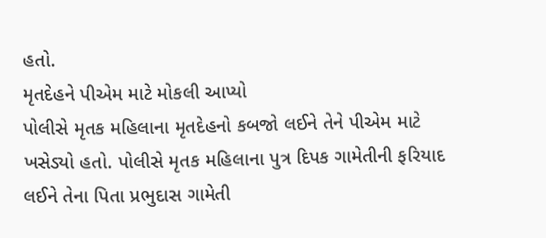હતો.
મૃતદેહને પીએમ માટે મોકલી આપ્યો
પોલીસે મૃતક મહિલાના મૃતદેહનો કબજો લઈને તેને પીએમ માટે ખસેડ્યો હતો. પોલીસે મૃતક મહિલાના પુત્ર દિપક ગામેતીની ફરિયાદ લઈને તેના પિતા પ્રભુદાસ ગામેતી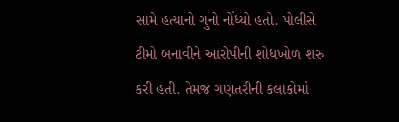સામે હત્યાનો ગુનો નોંધ્યો હતો. પોલીસે ટીમો બનાવીને આરોપીની શોધખોળ શરુ કરી હતી. તેમજ ગણતરીની કલાકોમાં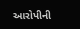આરોપીની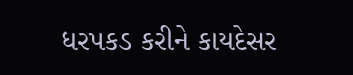ધરપકડ કરીને કાયદેસર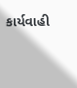કાર્યવાહી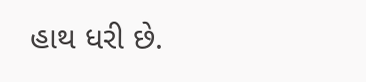હાથ ધરી છે.